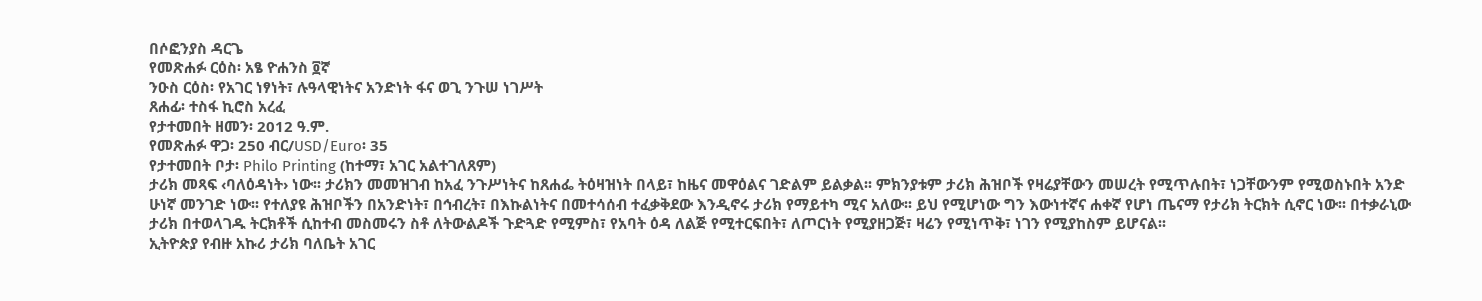በሶፎንያስ ዳርጌ
የመጽሐፉ ርዕስ፡ አፄ ዮሐንስ ፬ኛ
ንዑስ ርዕስ፡ የአገር ነፃነት፣ ሉዓላዊነትና አንድነት ፋና ወጊ ንጉሠ ነገሥት
ጸሐፊ፡ ተስፋ ኪሮስ አረፈ
የታተመበት ዘመን፡ 2012 ዓ.ም.
የመጽሐፉ ዋጋ፡ 250 ብር/USD/Euro፡ 35
የታተመበት ቦታ፡ Philo Printing (ከተማ፣ አገር አልተገለጸም)
ታሪክ መጻፍ ‹ባለዕዳነት› ነው፡፡ ታሪክን መመዝገብ ከአፈ ንጉሥነትና ከጸሐፌ ትዕዛዝነት በላይ፣ ከዜና መዋዕልና ገድልም ይልቃል፡፡ ምክንያቱም ታሪክ ሕዝቦች የዛሬያቸውን መሠረት የሚጥሉበት፣ ነጋቸውንም የሚወስኑበት አንድ ሁነኛ መንገድ ነው፡፡ የተለያዩ ሕዝቦችን በአንድነት፣ በኅብረት፣ በእኩልነትና በመተሳሰብ ተፈቃቅደው እንዲኖሩ ታሪክ የማይተካ ሚና አለው፡፡ ይህ የሚሆነው ግን እውነተኛና ሐቀኛ የሆነ ጤናማ የታሪክ ትርክት ሲኖር ነው፡፡ በተቃራኒው ታሪክ በተወላገዱ ትርክቶች ሲከተብ መስመሩን ስቶ ለትውልዶች ጉድጓድ የሚምስ፣ የአባት ዕዳ ለልጅ የሚተርፍበት፣ ለጦርነት የሚያዘጋጅ፣ ዛሬን የሚነጥቅ፣ ነገን የሚያከስም ይሆናል፡፡
ኢትዮጵያ የብዙ አኩሪ ታሪክ ባለቤት አገር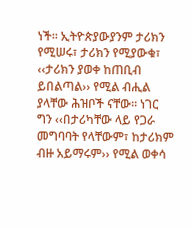ነች፡፡ ኢትዮጵያውያንም ታሪክን የሚሠሩ፣ ታሪክን የሚያውቁ፣ ‹‹ታሪክን ያወቀ ከጠቢብ ይበልጣል›› የሚል ብሒል ያላቸው ሕዝቦች ናቸው፡፡ ነገር ግን ‹‹በታሪካቸው ላይ የጋራ መግባባት የላቸውም፣ ከታሪክም ብዙ አይማሩም›› የሚል ወቀሳ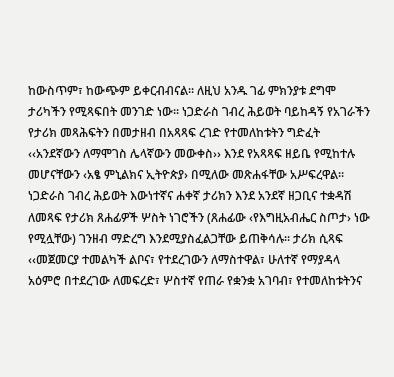ከውስጥም፣ ከውጭም ይቀርብብናል፡፡ ለዚህ አንዱ ገፊ ምክንያቱ ደግሞ ታሪካችን የሚጻፍበት መንገድ ነው፡፡ ነጋድራስ ገብረ ሕይወት ባይከዳኝ የአገራችን የታሪክ መጻሕፍትን በመታዘብ በአጻጻፍ ረገድ የተመለከቱትን ግድፈት ‹‹አንደኛውን ለማሞገስ ሌላኛውን መውቀስ›› እንደ የአጻጻፍ ዘይቤ የሚከተሉ መሆናቸውን ‹አፄ ምኒልክና ኢትዮጵያ› በሚለው መጽሐፋቸው አሥፍረዋል፡፡ ነጋድራስ ገብረ ሕይወት እውነተኛና ሐቀኛ ታሪክን እንደ አንደኛ ዘጋቢና ተቋዳሽ ለመጻፍ የታሪክ ጸሐፊዎች ሦስት ነገሮችን (ጸሐፊው ‹የእግዚአብሔር ስጦታ› ነው የሚሏቸው) ገንዘብ ማድረግ እንደሚያስፈልጋቸው ይጠቅሳሉ፡፡ ታሪክ ሲጻፍ ‹‹መጀመርያ ተመልካች ልቦና፣ የተደረገውን ለማስተዋል፣ ሁለተኛ የማያዳላ አዕምሮ በተደረገው ለመፍረድ፣ ሦስተኛ የጠራ የቋንቋ አገባብ፣ የተመለከቱትንና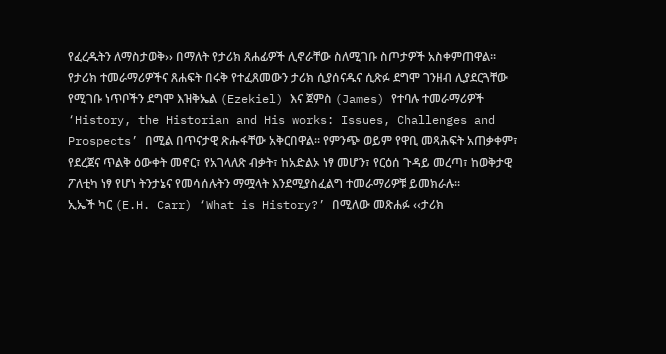የፈረዱትን ለማስታወቅ›› በማለት የታሪክ ጸሐፊዎች ሊኖራቸው ስለሚገቡ ስጦታዎች አስቀምጠዋል፡፡
የታሪክ ተመራማሪዎችና ጸሐፍት በሩቅ የተፈጸመውን ታሪክ ሲያሰናዱና ሲጽፉ ደግሞ ገንዘብ ሊያደርጓቸው የሚገቡ ነጥቦችን ደግሞ እዝቅኤል (Ezekiel) እና ጀምስ (James) የተባሉ ተመራማሪዎች ‘History, the Historian and His works: Issues, Challenges and Prospects’ በሚል በጥናታዊ ጽሑፋቸው አቅርበዋል፡፡ የምንጭ ወይም የዋቢ መጻሕፍት አጠቃቀም፣ የደረጀና ጥልቅ ዕውቀት መኖር፣ የአገላለጽ ብቃት፣ ከአድልኦ ነፃ መሆን፣ የርዕሰ ጉዳይ መረጣ፣ ከወቅታዊ ፖለቲካ ነፃ የሆነ ትንታኔና የመሳሰሉትን ማሟላት እንደሚያስፈልግ ተመራማሪዎቹ ይመክራሉ፡፡
ኢኤች ካር (E.H. Carr) ‘What is History?’ በሚለው መጽሐፉ ‹‹ታሪክ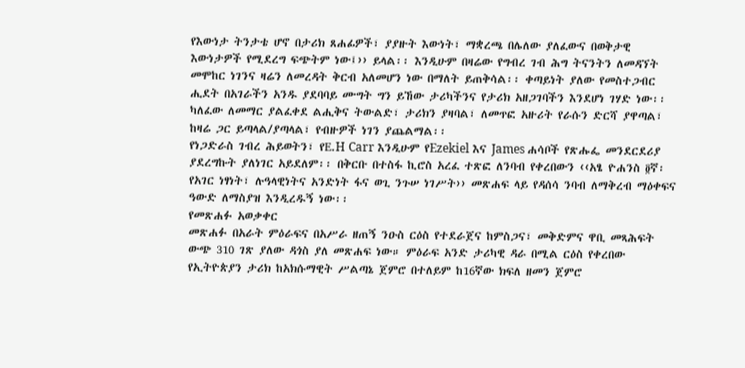የእውነታ ትንታቴ ሆኖ በታሪክ ጸሐፊዎች፣ ያያዙት እውነት፣ ማቋረጫ በሌለው ያለፈውና በወቅታዊ እውነታዎች የሚደረግ ፍጭትም ነው፤›› ይላል፡፡ እንዲሁም በዛሬው የግብረ ገብ ሕግ ትናንትን ለመዳኘት መሞከር ነገንና ዛሬን ለመረዳት ቅርብ አለመሆን ነው በማለት ይጠቅሳል፡፡ ቀጣይነት ያለው የመስተጋብር ሒደት በአገራችን አንዱ ያደባባይ ሙግት ግን ይኸው ታሪካችንና የታሪክ አዘጋገባችን እንደሆነ ገሃድ ነው፡፡ ካለፈው ለመማር ያልፈቀደ ልሒቅና ትውልድ፣ ታሪክን ያዛባል፣ ለመጥፎ አዙሪት የራሱን ድርሻ ያዋጣል፣ ከዛሬ ጋር ይጣላል/ያጣላል፣ የብዙዎች ነገን ያጨልማል፡፡
የነጋድራስ ገብረ ሕይወትን፣ የE.H Carr እንዲሁም የEzekiel እና James ሐሳቦች የጽሑፌ መንደርደሪያ ያደረግኩት ያለነገር አይደለም፡፡ በቅርቡ በተስፋ ኪሮስ አረፈ ተጽፎ ለንባብ የቀረበውን ‹‹አፄ ዮሐንስ ፬ኛ፡ የአገር ነፃነት፣ ሉዓላዊነትና አንድነት ፋና ወጊ ንጉሠ ነገሥት›› መጽሐፍ ላይ የዳሰሳ ንባብ ለማቅረብ ማዕቀፍና ዓውድ ለማስያዝ እንዲረዱኝ ነው፡፡
የመጽሐፉ አወቃቀር
መጽሐፉ በአራት ምዕራፍና በአሥራ ዘጠኝ ንዑስ ርዕስ የተደራጀና ከምስጋና፣ መቅድምና ዋቢ መጻሕፍት ውጭ 310 ገጽ ያለው ዳጎስ ያለ መጽሐፍ ነው። ምዕራፍ አንድ ታሪካዊ ዳራ በሚል ርዕስ የቀረበው የኢትዮጵያን ታሪክ ከአክሱማዊት ሥልጣኔ ጀምሮ በተለይም ከ16ኛው ክፍለ ዘመን ጀምሮ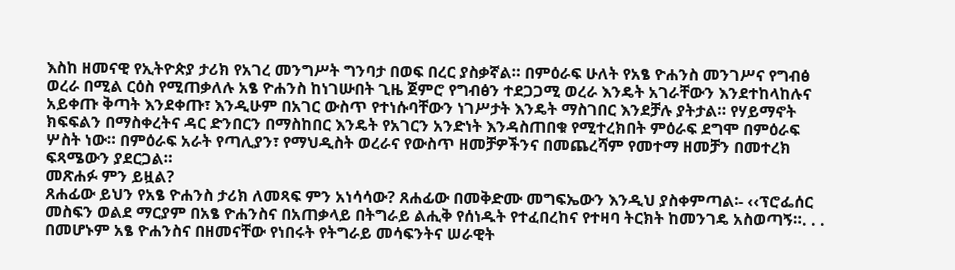እስከ ዘመናዊ የኢትዮጵያ ታሪክ የአገረ መንግሥት ግንባታ በወፍ በረር ያስቃኛል። በምዕራፍ ሁለት የአፄ ዮሐንስ መንገሥና የግብፅ ወረራ በሚል ርዕስ የሚጠቃለሉ አፄ ዮሐንስ ከነገሡበት ጊዜ ጀምሮ የግብፅን ተደጋጋሚ ወረራ እንዴት አገራቸውን እንደተከላከሉና አይቀጡ ቅጣት እንደቀጡ፣ እንዲሁም በአገር ውስጥ የተነሱባቸውን ነገሥታት እንዴት ማስገበር እንደቻሉ ያትታል። የሃይማኖት ክፍፍልን በማስቀረትና ዳር ድንበርን በማስከበር እንዴት የአገርን አንድነት እንዳስጠበቁ የሚተረክበት ምዕራፍ ደግሞ በምዕራፍ ሦስት ነው። በምዕራፍ አራት የጣሊያን፣ የማህዲስት ወረራና የውስጥ ዘመቻዎችንና በመጨረሻም የመተማ ዘመቻን በመተረክ ፍጻሜውን ያደርጋል።
መጽሐፉ ምን ይዟል?
ጸሐፊው ይህን የአፄ ዮሐንስ ታሪክ ለመጻፍ ምን አነሳሳው? ጸሐፊው በመቅድሙ መግፍኤውን እንዲህ ያስቀምጣል፡- ‹‹ፕሮፌሰር መስፍን ወልደ ማርያም በአፄ ዮሐንስና በአጠቃላይ በትግራይ ልሒቅ የሰነዱት የተፈበረከና የተዛባ ትርክት ከመንገዴ አስወጣኝ።. . . በመሆኑም አፄ ዮሐንስና በዘመናቸው የነበሩት የትግራይ መሳፍንትና ሠራዊት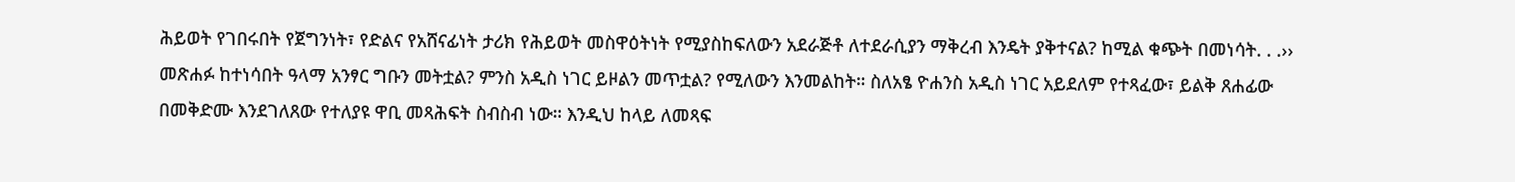ሕይወት የገበሩበት የጀግንነት፣ የድልና የአሸናፊነት ታሪክ የሕይወት መስዋዕትነት የሚያስከፍለውን አደራጅቶ ለተደራሲያን ማቅረብ እንዴት ያቅተናል? ከሚል ቁጭት በመነሳት. . .››
መጽሐፉ ከተነሳበት ዓላማ አንፃር ግቡን መትቷል? ምንስ አዲስ ነገር ይዞልን መጥቷል? የሚለውን እንመልከት። ስለአፄ ዮሐንስ አዲስ ነገር አይደለም የተጻፈው፣ ይልቅ ጸሐፊው በመቅድሙ እንደገለጸው የተለያዩ ዋቢ መጻሕፍት ስብስብ ነው። እንዲህ ከላይ ለመጻፍ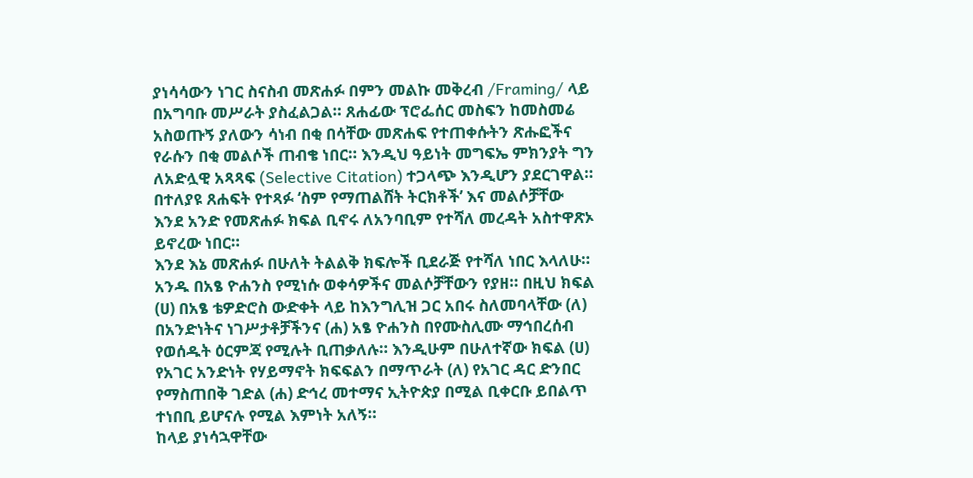ያነሳሳውን ነገር ስናስብ መጽሐፉ በምን መልኩ መቅረብ /Framing/ ላይ በአግባቡ መሥራት ያስፈልጋል። ጸሐፊው ፕሮፌሰር መስፍን ከመስመሬ አስወጡኝ ያለውን ሳነብ በቂ በሳቸው መጽሐፍ የተጠቀሱትን ጽሑፎችና የራሱን በቂ መልሶች ጠብቄ ነበር። እንዲህ ዓይነት መግፍኤ ምክንያት ግን ለአድሏዊ አጻጻፍ (Selective Citation) ተጋላጭ እንዲሆን ያደርገዋል። በተለያዩ ጸሐፍት የተጻፉ ‘ስም የማጠልሸት ትርክቶች’ እና መልሶቻቸው እንደ አንድ የመጽሐፉ ክፍል ቢኖሩ ለአንባቢም የተሻለ መረዳት አስተዋጽኦ ይኖረው ነበር።
እንደ እኔ መጽሐፉ በሁለት ትልልቅ ክፍሎች ቢደራጅ የተሻለ ነበር እላለሁ። አንዱ በአፄ ዮሐንስ የሚነሱ ወቀሳዎችና መልሶቻቸውን የያዘ። በዚህ ክፍል (ሀ) በአፄ ቴዎድሮስ ውድቀት ላይ ከእንግሊዝ ጋር አበሩ ስለመባላቸው (ለ) በአንድነትና ነገሥታቶቻችንና (ሐ) አፄ ዮሐንስ በየሙስሊሙ ማኅበረሰብ የወሰዱት ዕርምጃ የሚሉት ቢጠቃለሉ። እንዲሁም በሁለተኛው ክፍል (ሀ) የአገር አንድነት የሃይማኖት ክፍፍልን በማጥራት (ለ) የአገር ዳር ድንበር የማስጠበቅ ገድል (ሐ) ድኅረ መተማና ኢትዮጵያ በሚል ቢቀርቡ ይበልጥ ተነበቢ ይሆናሉ የሚል እምነት አለኝ።
ከላይ ያነሳኋዋቸው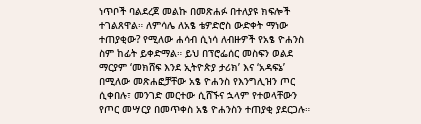ነጥቦች ባልደረጀ መልኩ በመጽሐፉ በተለያዩ ክፍሎች ተገልጸዋል። ለምሳሌ ለአፄ ቴዎድሮስ ውድቀት ማነው ተጠያቂው? የሚለው ሐሳብ ሲነሳ ለብዙዎች የአፄ ዮሐንስ ስም ከፊት ይቀድማል። ይህ በፕሮፌሰር መስፍን ወልደ ማርያም ‘መክሸፍ እንደ ኢትዮጵያ ታሪክ’ እና ‘አዳፍኔ’ በሚለው መጽሐፎቻቸው አፄ ዮሐንስ የእንግሊዝን ጦር ሲቀበሉ፣ መንገድ መርተው ሲሸኙና ኋላም የተወላቸውን የጦር መሣርያ በመጥቀስ አፄ ዮሐንስን ተጠያቂ ያደርጋሉ።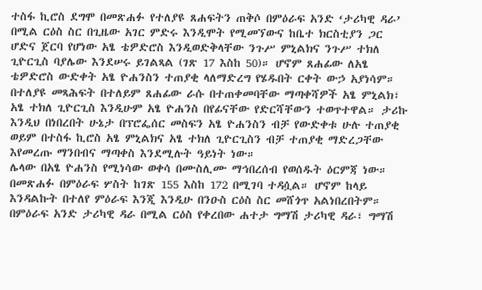ተስፋ ኪሮስ ደግሞ በመጽሐፉ የተለያዩ ጸሐፍትን ጠቅሶ በምዕራፍ አንድ ‘ታሪካዊ ዳራ’ በሚል ርዕስ ስር በጊዜው አገር ምድሩ እንዲሞት የሚመኘውና ከቤተ ክርስቲያን ጋር ሆድና ጀርባ የሆነው አፄ ቴዎድሮስ እንዲወድቅላቸው ንጉሥ ምኒልክና ንጉሥ ተክለ ጊዮርጊስ ባያሌው እንደሠሩ ይገልጻል (ገጽ 17 እስከ 50)። ሆኖም ጸሐፊው ለአፄ ቴዎድሮስ ውድቀት አፄ ዮሐንስን ተጠያቂ ላለማድረግ የሄዱበት ርቀት ውኃ አያነሳም።
በተለያዩ መጻሕፍት በተለይም ጸሐፊው ራሱ በተጠቀመባቸው ማጣቀሻዎች አፄ ምኒልክ፣ አፄ ተክለ ጊዮርጊስ እንዲሁም አፄ ዮሐንስ በየፊናቸው የድርሻቸውን ተወጥተዋል። ታሪኩ እንዲህ በነበረበት ሁኔታ በፕሮፌሰር መስፍን አፄ ዮሐንስን ብቻ የውድቀቱ ሁሉ ተጠያቂ ወይም በተስፋ ኪሮስ አፄ ምኒልክና አፄ ተክለ ጊዮርጊስን ብቻ ተጠያቂ ማድረጋቸው እየመረጡ ማንበብና ማጣቀስ እንደሚሉት ዓይነት ነው።
ሌላው በአፄ ዮሐንስ የሚነሳው ወቀሳ በሙስሊሙ ማኅበረሰብ የወሰዱት ዕርምጃ ነው። በመጽሐፉ በምዕራፍ ሦስት ከገጽ 155 እስከ 172 በሚገባ ተዳሷል። ሆኖም ከላይ እንዳልኩት በተለየ ምዕራፍ እንጂ እንዲሁ በንዑስ ርዕስ ስር መሸጎጥ አልነበረበትም። በምዕራፍ አንድ ታሪካዊ ዳራ በሚል ርዕስ የቀረበው ሐተታ ግማሽ ታሪካዊ ዳራ፣ ግማሽ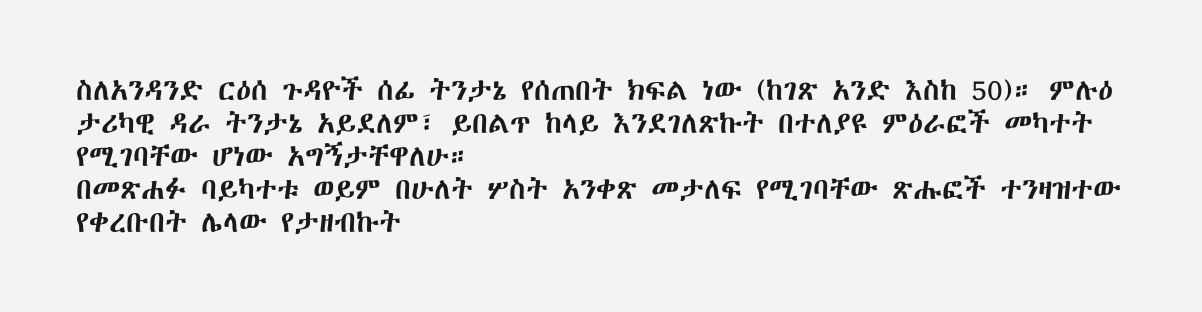ስለአንዳንድ ርዕሰ ጉዳዮች ሰፊ ትንታኔ የሰጠበት ክፍል ነው (ከገጽ አንድ እስከ 50)። ምሉዕ ታሪካዊ ዳራ ትንታኔ አይደለም፣ ይበልጥ ከላይ እንደገለጽኩት በተለያዩ ምዕራፎች መካተት የሚገባቸው ሆነው አግኝታቸዋለሁ።
በመጽሐፉ ባይካተቱ ወይም በሁለት ሦስት አንቀጽ መታለፍ የሚገባቸው ጽሑፎች ተንዛዝተው የቀረቡበት ሌላው የታዘብኩት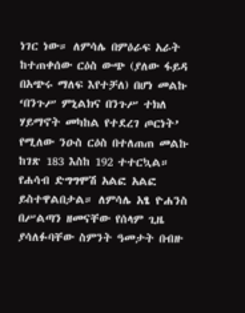ነገር ነው። ለምሳሌ በምዕራፍ አራት ከተጠቀሰው ርዕስ ውጭ (ያለው ፋይዳ በአጭሩ ማለፍ እየተቻለ) በሆነ መልኩ ‘በንጉሥ ምኒልክና በንጉሥ ተክለ ሃይማኖት መካከል የተደረገ ጦርነት’ የሚለው ንዑስ ርዕስ በተለጠጠ መልኩ ከገጽ 183 እስከ 192 ተተርኳል።
የሐሳብ ድግግሞሽ አልፎ አልፎ ይስተዋልበታል። ለምሳሌ አፄ ዮሐንስ በሥልጣን ዘመናቸው የሰላም ጊዜ ያሳለፉባቸው ስምንት ዓመታት በብዙ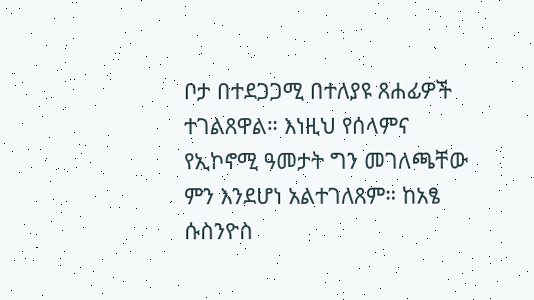ቦታ በተደጋጋሚ በተለያዩ ጸሐፊዎች ተገልጸዋል። እነዚህ የሰላምና የኢኮኖሚ ዓመታት ግን መገለጫቸው ምን እንደሆነ አልተገለጸም። ከአፄ ሱስንዮስ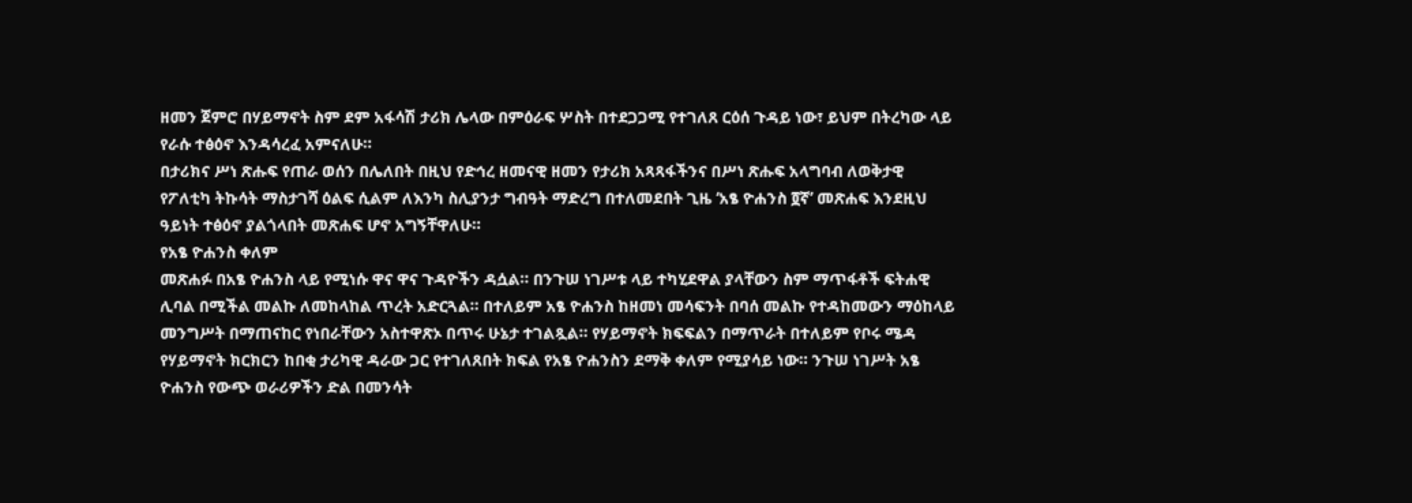ዘመን ጀምሮ በሃይማኖት ስም ደም አፋሳሽ ታሪክ ሌላው በምዕራፍ ሦስት በተደጋጋሚ የተገለጸ ርዕሰ ጉዳይ ነው፣ ይህም በትረካው ላይ የራሱ ተፅዕኖ እንዳሳረፈ አምናለሁ።
በታሪክና ሥነ ጽሑፍ የጠራ ወሰን በሌለበት በዚህ የድኅረ ዘመናዊ ዘመን የታሪክ አጻጻፋችንና በሥነ ጽሑፍ አላግባብ ለወቅታዊ የፖለቲካ ትኩሳት ማስታገሻ ዕልፍ ሲልም ለእንካ ስሊያንታ ግብዓት ማድረግ በተለመደበት ጊዜ ‘አፄ ዮሐንስ ፬ኛ’ መጽሐፍ እንደዚህ ዓይነት ተፅዕኖ ያልጎላበት መጽሐፍ ሆኖ አግኝቸዋለሁ።
የአፄ ዮሐንስ ቀለም
መጽሐፉ በአፄ ዮሐንስ ላይ የሚነሱ ዋና ዋና ጉዳዮችን ዳሷል። በንጉሠ ነገሥቱ ላይ ተካሂደዋል ያላቸውን ስም ማጥፋቶች ፍትሐዊ ሊባል በሚችል መልኩ ለመከላከል ጥረት አድርጓል። በተለይም አፄ ዮሐንስ ከዘመነ መሳፍንት በባሰ መልኩ የተዳከመውን ማዕከላይ መንግሥት በማጠናከር የነበራቸውን አስተዋጽኦ በጥሩ ሁኔታ ተገልጿል። የሃይማኖት ክፍፍልን በማጥራት በተለይም የቦሩ ሜዳ የሃይማኖት ክርክርን ከበቂ ታሪካዊ ዳራው ጋር የተገለጸበት ክፍል የአፄ ዮሐንስን ደማቅ ቀለም የሚያሳይ ነው። ንጉሠ ነገሥት አፄ ዮሐንስ የውጭ ወራሪዎችን ድል በመንሳት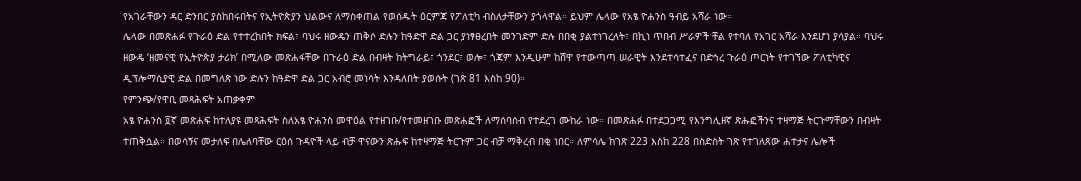የአገራቸውን ዳር ድንበር ያስከበሩበትና የኢትዮጵያን ህልውና ለማስቀጠል የወሰዱት ዕርምጃ የፖለቲካ ብስለታቸውን ያጎላዋል። ይህም ሌላው የአፄ ዮሐንስ ዓብይ አሻራ ነው።
ሌላው በመጽሐፉ የጉራዕ ድል የተተረከበት ክፍል፣ ባህሩ ዘውዴን ጠቅሶ ድሉን ከዓድዋ ድል ጋር ያነፃፀረበት መንገድም ድሉ በበቂ ያልተነገረለት፣ በኪነ ጥበብ ሥራዎች ቸል የተባለ የአገር አሻራ እንደሆነ ያሳያል። ባህሩ ዘውዴ ‘ዘመናዊ የኢትዮጵያ ታሪክ’ በሚለው መጽሐፋቸው በጉራዕ ድል በብዛት ከትግራይ፣ ጎንደር፣ ወሎ፣ ጎጃም እንዲሁም ከሸዋ የተውጣጣ ሠራዊት እንደተሳተፈና በድኅረ ጉራዕ ጦርነት የተገኘው ፖለቲካዊና ዲፕሎማሲያዊ ድል በመግለጽ ነው ድሉን ከዓድዋ ድል ጋር አብሮ መነሳት እንዳለበት ያወሱት (ገጽ 81 እስከ 90)።
የምንጭ/የዋቢ መጻሕፍት አጠቃቀም
አፄ ዮሐንስ ፬ኛ መጽሐፍ ከተለያዩ መጻሕፍት ስለአፄ ዮሐንስ መዋዕል የተዘገቡ/የተመዘገቡ መጽሐፎች ለማሰባሰብ የተደረገ ሙከራ ነው። በመጽሐፉ በተደጋጋሚ የእንግሊዘኛ ጽሑፎችንና ተዛማጅ ትርጉማቸውን በብዛት ተጠቅሷል። በወሳኝና መታለፍ በሌለባቸው ርዕሰ ጉዳዮች ላይ ብቻ ዋናውን ጽሑፍ ከተዛማጅ ትርጉም ጋር ብቻ ማቅረብ በቂ ነበር። ለምሳሌ ከገጽ 223 እስከ 228 በስድስት ገጽ የተገለጸው ሐተታና ሌሎች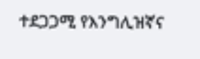ተደጋጋሚ የእንግሊዝኛና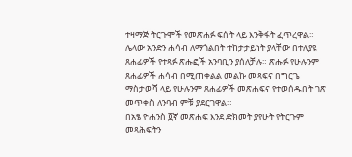ተዛማጅ ትርጉሞች የመጽሐፉ ፍሰት ላይ እንቅፋት ፈጥረዋል።
ሌላው አንድን ሐሳብ ለማጎልበት ተከታታይነት ያላቸው በተለያዩ ጸሐፊዎች የተጻፉ ጽሑፎች አንባቢን ያሰለቻሉ። ጽሑፉ የሁሉንም ጸሐፊዎች ሐሳብ በሚጠቀልል መልኩ መጻፍና በግርጌ ማስታወሻ ላይ የሁሉንም ጸሐፊዎች መጽሐፍና የተወሰዱበት ገጽ መጥቀስ ለንባብ ምቹ ያደርገዋል።
በአፄ ዮሐንስ ፬ኛ መጽሐፍ እንደ ድክመት ያየሁት የትርጉም መጻሕፍትን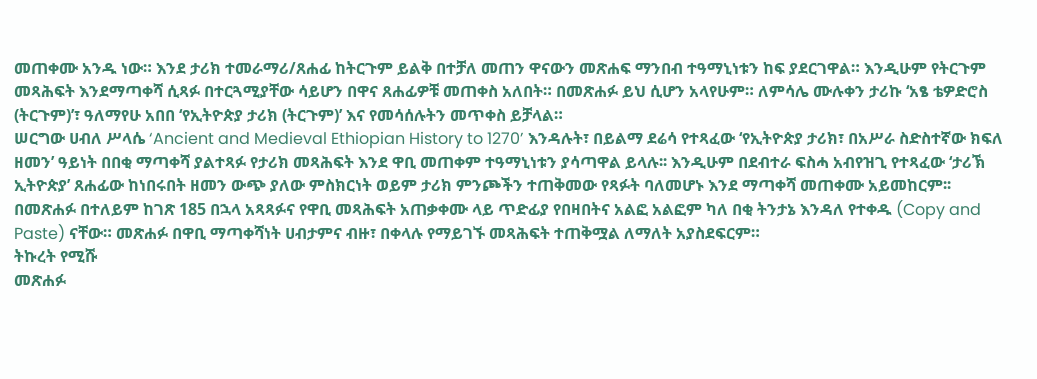መጠቀሙ አንዱ ነው። እንደ ታሪክ ተመራማሪ/ጸሐፊ ከትርጉም ይልቅ በተቻለ መጠን ዋናውን መጽሐፍ ማንበብ ተዓማኒነቱን ከፍ ያደርገዋል። እንዲሁም የትርጉም መጻሕፍት እንደማጣቀሻ ሲጻፉ በተርጓሚያቸው ሳይሆን በዋና ጸሐፊዎቹ መጠቀስ አለበት። በመጽሐፉ ይህ ሲሆን አላየሁም። ለምሳሌ ሙሉቀን ታሪኩ ‘አፄ ቴዎድሮስ (ትርጉም)’፣ ዓለማየሁ አበበ ‘የኢትዮጵያ ታሪክ (ትርጉም)’ እና የመሳሰሉትን መጥቀስ ይቻላል።
ሠርግው ሀብለ ሥላሴ ‘Ancient and Medieval Ethiopian History to 1270’ እንዳሉት፣ በይልማ ደሬሳ የተጻፈው ‘የኢትዮጵያ ታሪክ፣ በአሥራ ስድስተኛው ክፍለ ዘመን’ ዓይነት በበቂ ማጣቀሻ ያልተጻፉ የታሪክ መጻሕፍት እንደ ዋቢ መጠቀም ተዓማኒነቱን ያሳጣዋል ይላሉ፡፡ እንዲሁም በደብተራ ፍስሓ አብየዝጊ የተጻፈው ‘ታሪኽ ኢትዮጵያ’ ጸሐፊው ከነበሩበት ዘመን ውጭ ያለው ምስክርነት ወይም ታሪክ ምንጮችን ተጠቅመው የጻፉት ባለመሆኑ እንደ ማጣቀሻ መጠቀሙ አይመከርም፡፡
በመጽሐፉ በተለይም ከገጽ 185 በኋላ አጻጻፉና የዋቢ መጻሕፍት አጠቃቀሙ ላይ ጥድፊያ የበዛበትና አልፎ አልፎም ካለ በቂ ትንታኔ እንዳለ የተቀዱ (Copy and Paste) ናቸው። መጽሐፉ በዋቢ ማጣቀሻነት ሀብታምና ብዙ፣ በቀላሉ የማይገኙ መጻሕፍት ተጠቅሟል ለማለት አያስደፍርም።
ትኩረት የሚሹ
መጽሐፉ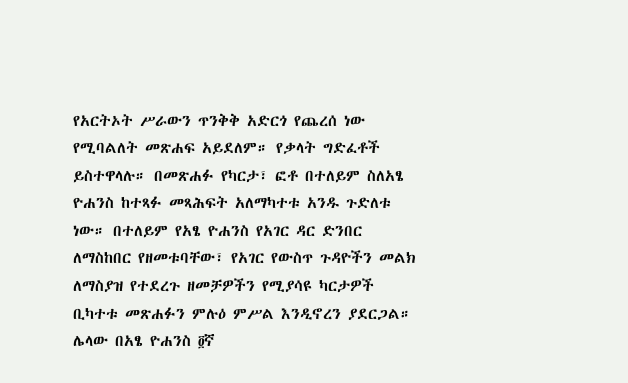የአርትኦት ሥራውን ጥንቅቅ አድርጎ የጨረሰ ነው የሚባልለት መጽሐፍ አይደለም። የቃላት ግድፈቶች ይስተዋላሉ። በመጽሐፉ የካርታ፣ ፎቶ በተለይም ስለአፄ ዮሐንስ ከተጻፉ መጻሕፍት አለማካተቱ አንዱ ጉድለቱ ነው። በተለይም የአፄ ዮሐንስ የአገር ዳር ድንበር ለማስከበር የዘመቱባቸው፣ የአገር የውስጥ ጉዳዮችን መልክ ለማስያዝ የተደረጉ ዘመቻዎችን የሚያሳዩ ካርታዎች ቢካተቱ መጽሐፉን ምሉዕ ምሥል እንዲኖረን ያደርጋል።
ሌላው በአፄ ዮሐንስ ፬ኛ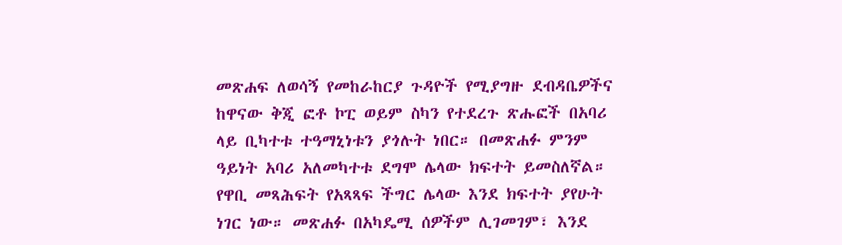መጽሐፍ ለወሳኝ የመከራከርያ ጉዳዮች የሚያግዙ ደብዳቤዎችና ከዋናው ቅጂ ፎቶ ኮፒ ወይም ስካን የተደረጉ ጽሑፎች በአባሪ ላይ ቢካተቱ ተዓማኒነቱን ያጎሉት ነበር። በመጽሐፉ ምንም ዓይነት አባሪ አለመካተቱ ደግሞ ሌላው ክፍተት ይመስለኛል።
የዋቢ መጻሕፍት የአጻጻፍ ችግር ሌላው እንደ ክፍተት ያየሁት ነገር ነው። መጽሐፉ በአካዴሚ ሰዎችም ሊገመገም፣ እንደ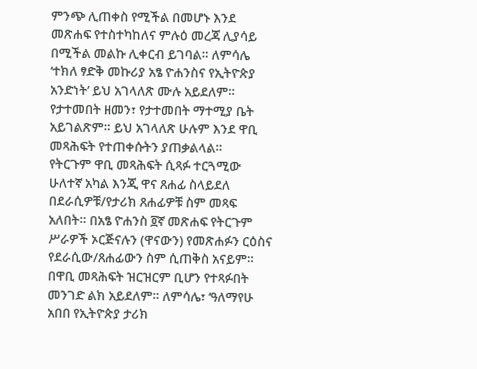ምንጭ ሊጠቀስ የሚችል በመሆኑ እንደ መጽሐፍ የተስተካከለና ምሉዕ መረጃ ሊያሳይ በሚችል መልኩ ሊቀርብ ይገባል። ለምሳሌ ‘ተክለ ፃድቅ መኩሪያ አፄ ዮሐንስና የኢትዮጵያ አንድነት’ ይህ አገላለጽ ሙሉ አይደለም። የታተመበት ዘመን፣ የታተመበት ማተሚያ ቤት አይገልጽም። ይህ አገላለጽ ሁሉም እንደ ዋቢ መጻሕፍት የተጠቀሱትን ያጠቃልላል።
የትርጉም ዋቢ መጻሕፍት ሲጻፉ ተርጓሚው ሁለተኛ አካል እንጂ ዋና ጸሐፊ ስላይደለ በደራሲዎቹ/የታሪክ ጸሐፊዎቹ ስም መጻፍ አለበት። በአፄ ዮሐንስ ፬ኛ መጽሐፍ የትርጉም ሥራዎች ኦርጅናሉን (ዋናውን) የመጽሐፉን ርዕስና የደራሲው/ጸሐፊውን ስም ሲጠቅስ አናይም። በዋቢ መጻሕፍት ዝርዝርም ቢሆን የተጻፉበት መንገድ ልክ አይደለም። ለምሳሌ፣ ‘ዓለማየሁ አበበ የኢትዮጵያ ታሪክ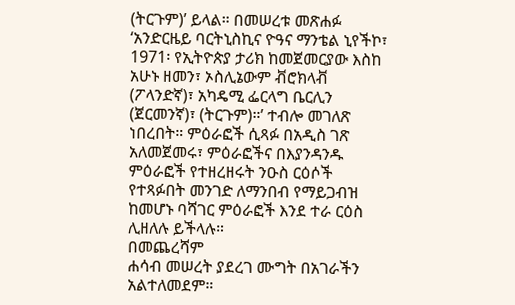(ትርጉም)’ ይላል። በመሠረቱ መጽሐፉ ‘አንድርዜይ ባርትኒስኪና ዮዓና ማንቴል ኒየችኮ፣ 1971፡ የኢትዮጵያ ታሪክ ከመጀመርያው እስከ አሁኑ ዘመን፣ ኦስሊኔውም ቭሮክላቭ (ፖላንድኛ)፣ አካዴሚ ፌርላግ ቤርሊን (ጀርመንኛ)፣ (ትርጉም)።’ ተብሎ መገለጽ ነበረበት። ምዕራፎች ሲጻፉ በአዲስ ገጽ አለመጀመሩ፣ ምዕራፎችና በእያንዳንዱ ምዕራፎች የተዘረዘሩት ንዑስ ርዕሶች የተጻፉበት መንገድ ለማንበብ የማይጋብዝ ከመሆኑ ባሻገር ምዕራፎች እንደ ተራ ርዕስ ሊዘለሉ ይችላሉ።
በመጨረሻም
ሐሳብ መሠረት ያደረገ ሙግት በአገራችን አልተለመደም።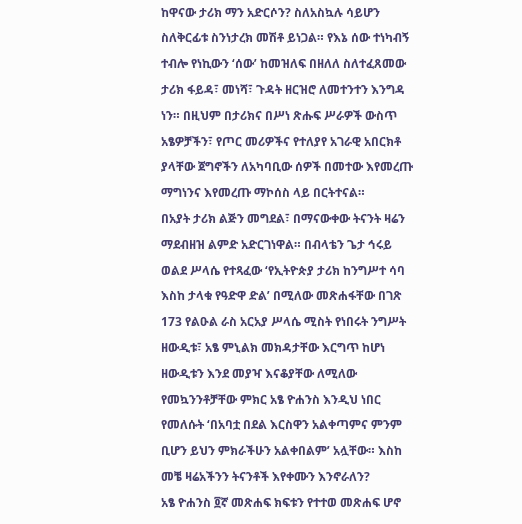ከዋናው ታሪክ ማን አድርሶን? ስለአስኳሉ ሳይሆን ስለቅርፊቱ ስንነታረክ መሽቶ ይነጋል። የእኔ ሰው ተነካብኝ ተብሎ የነኪውን ‘ሰው’ ከመዝለፍ በዘለለ ስለተፈጸመው ታሪክ ፋይዳ፣ መነሻ፣ ጉዳት ዘርዝሮ ለመተንተን እንግዳ ነን። በዚህም በታሪክና በሥነ ጽሑፍ ሥራዎች ውስጥ አፄዎቻችን፣ የጦር መሪዎችና የተለያየ አገራዊ አበርክቶ ያላቸው ጀግኖችን ለአካባቢው ሰዎች በመተው እየመረጡ ማግነንና እየመረጡ ማኮሰስ ላይ በርትተናል።
በአያት ታሪክ ልጅን መግደል፣ በማናውቀው ትናንት ዛሬን ማደብዘዝ ልምድ አድርገነዋል። በብላቴን ጌታ ኅሩይ ወልደ ሥላሴ የተጻፈው ‘የኢትዮጵያ ታሪክ ከንግሥተ ሳባ እስከ ታላቁ የዓድዋ ድል’ በሚለው መጽሐፋቸው በገጽ 173 የልዑል ራስ አርአያ ሥላሴ ሚስት የነበሩት ንግሥት ዘውዲቱ፣ አፄ ምኒልክ መክዳታቸው እርግጥ ከሆነ ዘውዲቱን እንደ መያዣ እናቆያቸው ለሚለው የመኳንንቶቻቸው ምክር አፄ ዮሐንስ እንዲህ ነበር የመለሱት ‘በአባቷ በደል እርስዋን አልቀጣምና ምንም ቢሆን ይህን ምክራችሁን አልቀበልም’ አሏቸው። እስከ መቼ ዛሬአችንን ትናንቶች እየቀሙን እንኖራለን?
አፄ ዮሐንስ ፬ኛ መጽሐፍ ክፍቱን የተተወ መጽሐፍ ሆኖ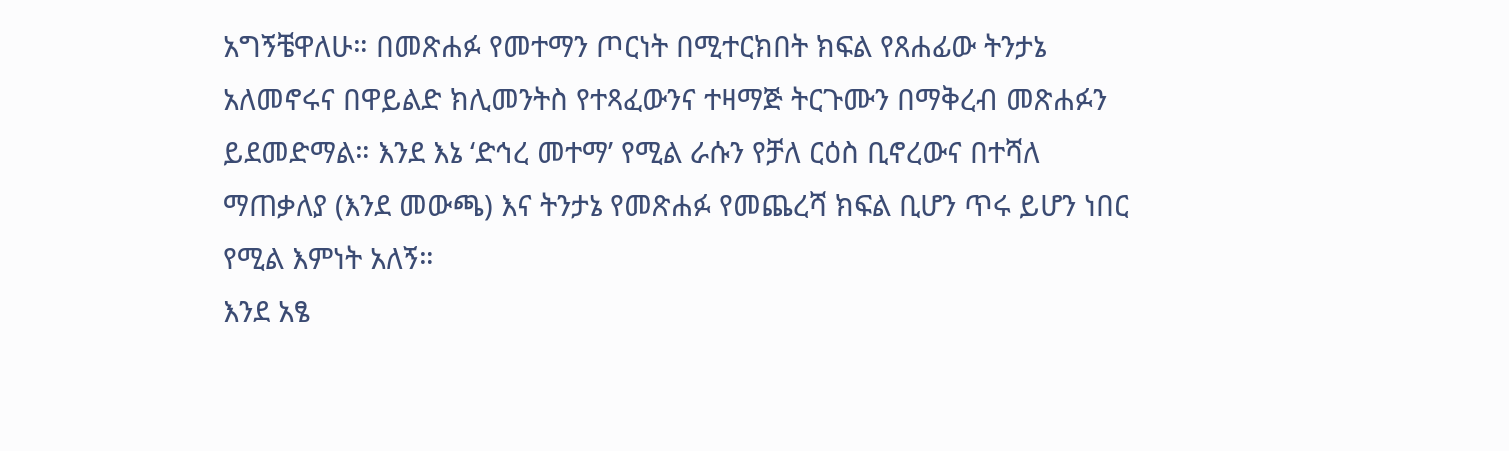አግኝቼዋለሁ። በመጽሐፉ የመተማን ጦርነት በሚተርክበት ክፍል የጸሐፊው ትንታኔ አለመኖሩና በዋይልድ ክሊመንትስ የተጻፈውንና ተዛማጅ ትርጉሙን በማቅረብ መጽሐፉን ይደመድማል። እንደ እኔ ‘ድኅረ መተማ’ የሚል ራሱን የቻለ ርዕስ ቢኖረውና በተሻለ ማጠቃለያ (እንደ መውጫ) እና ትንታኔ የመጽሐፉ የመጨረሻ ክፍል ቢሆን ጥሩ ይሆን ነበር የሚል እምነት አለኝ።
እንደ አፄ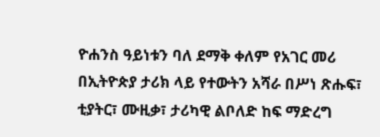ዮሐንስ ዓይነቱን ባለ ደማቅ ቀለም የአገር መሪ በኢትዮጵያ ታሪክ ላይ የተውትን አሻራ በሥነ ጽሑፍ፣ ቲያትር፣ ሙዚቃ፣ ታሪካዊ ልቦለድ ከፍ ማድረግ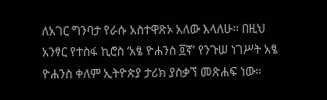ለአገር ግንባታ የራሱ አስተዋጽኦ አለው እላለሁ። በዚህ አንፃር የተስፋ ኪሮስ ‘አፄ ዮሐንስ ፬ኛ’ የንጉሠ ነገሥት አፄ ዮሐንስ ቀለም ኢትዮጵያ ታሪክ ያስቃኘ መጽሐፍ ነው።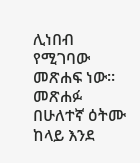ሊነበብ የሚገባው መጽሐፍ ነው። መጽሐፉ በሁለተኛ ዕትሙ ከላይ እንደ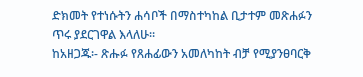ድክመት የተነሱትን ሐሳቦች በማስተካከል ቢታተም መጽሐፉን ጥሩ ያደርገዋል እላለሁ።
ከአዘጋጁ፡- ጽሑፉ የጸሐፊውን አመለካከት ብቻ የሚያንፀባርቅ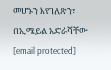መሆኑን እየገለጽን፣ በኢሜይል አድራሻቸው [email protected]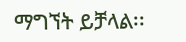ማግኘት ይቻላል፡፡